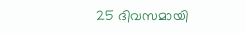25 ദിവസമായി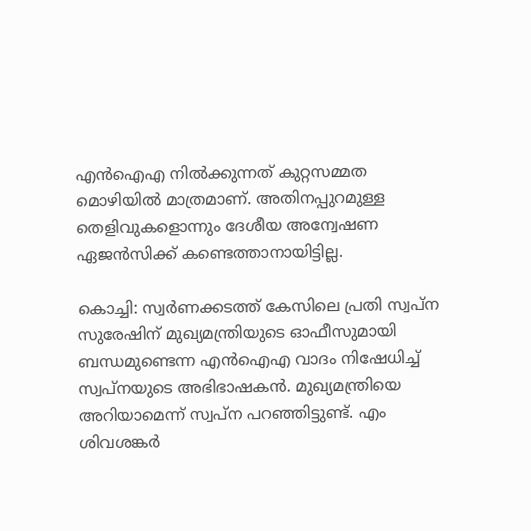എൻഐഎ നിൽക്കുന്നത് കുറ്റസമ്മത മൊഴിയിൽ മാത്രമാണ്. അതിനപ്പുറമുള്ള തെളിവുകളൊന്നും ദേശീയ അന്വേഷണ ഏജൻസിക്ക് കണ്ടെത്താനായിട്ടില്ല.

കൊച്ചി: സ്വർണക്കടത്ത് കേസിലെ പ്രതി സ്വപ്ന സുരേഷിന് മുഖ്യമന്ത്രിയുടെ ഓഫീസുമായി ബന്ധമുണ്ടെന്ന എൻഐഎ വാദം നിഷേധിച്ച് സ്വപ്നയുടെ അഭിഭാഷകൻ. മുഖ്യമന്ത്രിയെ അറിയാമെന്ന് സ്വപ്ന പറഞ്ഞിട്ടുണ്ട്. എം ശിവശങ്കര്‍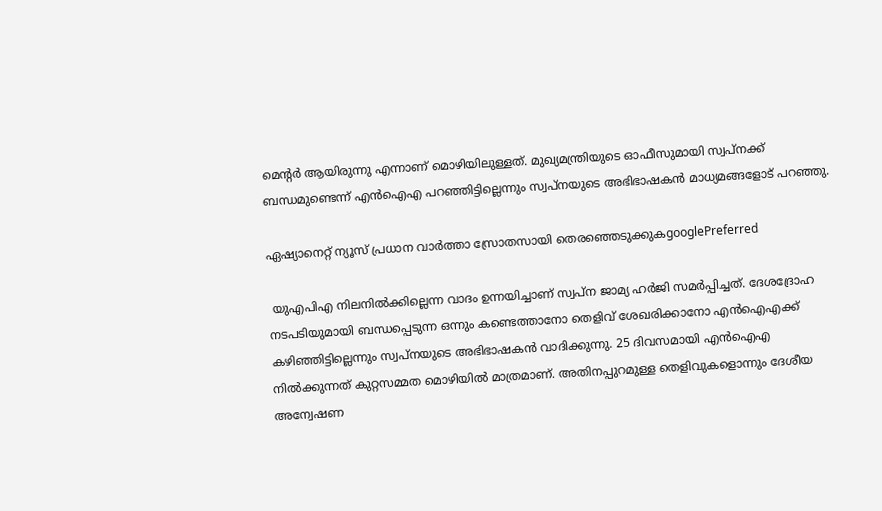മെന്‍റർ ആയിരുന്നു എന്നാണ് മൊഴിയിലുള്ളത്. മുഖ്യമന്ത്രിയുടെ ഓഫീസുമായി സ്വപ്നക്ക് ബന്ധമുണ്ടെന്ന് എൻഐഎ പറഞ്ഞിട്ടില്ലെന്നും സ്വപ്നയുടെ അഭിഭാഷകൻ മാധ്യമങ്ങളോട് പറഞ്ഞു.

ഏഷ്യാനെറ്റ് ന്യൂസ് പ്രധാന വാർത്താ സ്രോതസായി തെരഞ്ഞെടുക്കുകgooglePreferred

 യുഎപിഎ നിലനിൽക്കില്ലെന്ന വാദം ഉന്നയിച്ചാണ് സ്വപ്ന ജാമ്യ ഹർജി സമര്‍പ്പിച്ചത്. ദേശദ്രോഹ നടപടിയുമായി ബന്ധപ്പെടുന്ന ഒന്നും കണ്ടെത്താനോ തെളിവ് ശേഖരിക്കാനോ എൻഐഎക്ക് കഴി‍ഞ്ഞിട്ടില്ലെന്നും സ്വപ്നയുടെ അഭിഭാഷകൻ വാദിക്കുന്നു. 25 ദിവസമായി എൻഐഎ നിൽക്കുന്നത് കുറ്റസമ്മത മൊഴിയിൽ മാത്രമാണ്. അതിനപ്പുറമുള്ള തെളിവുകളൊന്നും ദേശീയ അന്വേഷണ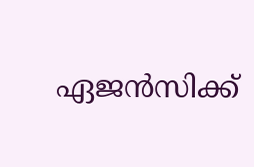ഏജൻസിക്ക്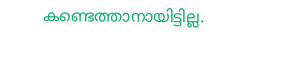കണ്ടെത്താനായിട്ടില്ല.